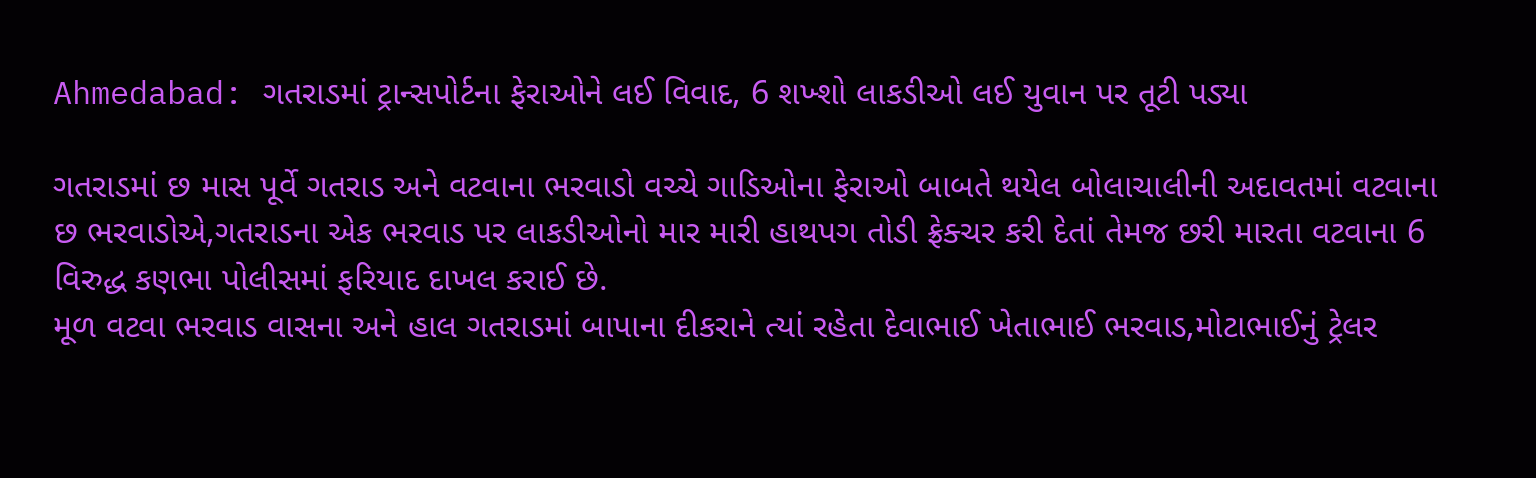Ahmedabad: ગતરાડમાં ટ્રાન્સપોર્ટના ફેરાઓને લઈ વિવાદ, 6 શખ્શો લાકડીઓ લઈ યુવાન પર તૂટી પડ્યા

ગતરાડમાં છ માસ પૂર્વે ગતરાડ અને વટવાના ભરવાડો વચ્ચે ગાડિઓના ફેરાઓ બાબતે થયેલ બોલાચાલીની અદાવતમાં વટવાના છ ભરવાડોએ,ગતરાડના એક ભરવાડ પર લાકડીઓનો માર મારી હાથપગ તોડી ફ્રેક્ચર કરી દેતાં તેમજ છરી મારતા વટવાના 6 વિરુદ્ધ કણભા પોલીસમાં ફરિયાદ દાખલ કરાઈ છે.
મૂળ વટવા ભરવાડ વાસના અને હાલ ગતરાડમાં બાપાના દીકરાને ત્યાં રહેતા દેવાભાઈ ખેતાભાઈ ભરવાડ,મોટાભાઈનું ટ્રેલર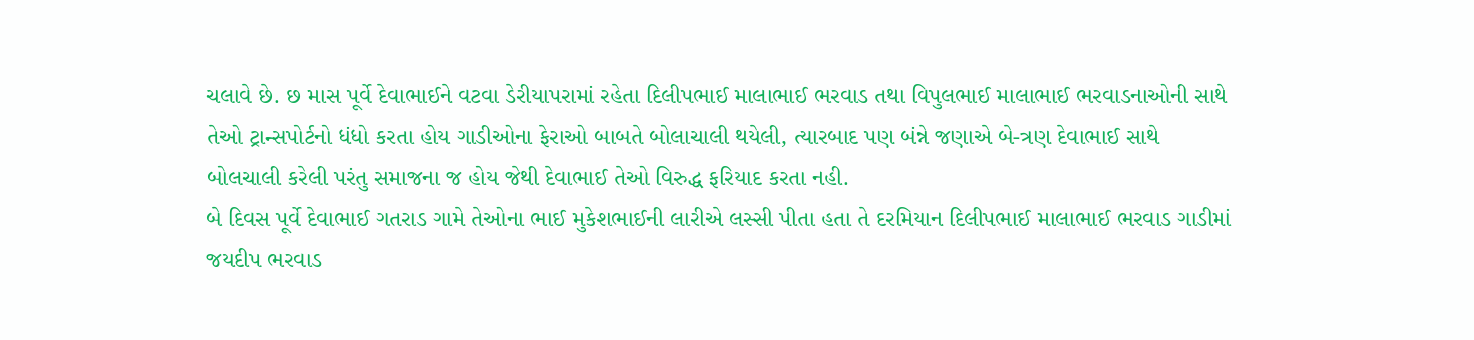ચલાવે છે. છ માસ પૂર્વે દેવાભાઈને વટવા ડેરીયાપરામાં રહેતા દિલીપભાઈ માલાભાઈ ભરવાડ તથા વિપુલભાઈ માલાભાઈ ભરવાડનાઓની સાથે તેઓ ટ્રાન્સપોર્ટનો ધંધો કરતા હોય ગાડીઓના ફેરાઓ બાબતે બોલાચાલી થયેલી, ત્યારબાદ પણ બંન્ને જણાએ બે-ત્રણ દેવાભાઈ સાથે બોલચાલી કરેલી પરંતુ સમાજના જ હોય જેથી દેવાભાઈ તેઓ વિરુદ્ધ ફરિયાદ કરતા નહી.
બે દિવસ પૂર્વે દેવાભાઈ ગતરાડ ગામે તેઓના ભાઈ મુકેશભાઈની લારીએ લસ્સી પીતા હતા તે દરમિયાન દિલીપભાઈ માલાભાઈ ભરવાડ ગાડીમાં જયદીપ ભરવાડ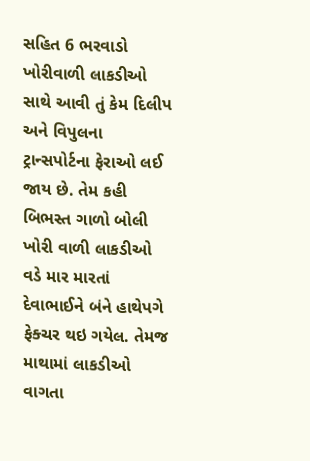સહિત 6 ભરવાડો ખોરીવાળી લાકડીઓ સાથે આવી તું કેમ દિલીપ અને વિપુલના ટ્રાન્સપોર્ટના ફેરાઓ લઈ જાય છે. તેમ કહી બિભસ્ત ગાળો બોલી ખોરી વાળી લાકડીઓ વડે માર મારતાં દેવાભાઈને બંને હાથેપગે ફેક્ચર થઇ ગયેલ. તેમજ માથામાં લાકડીઓ વાગતા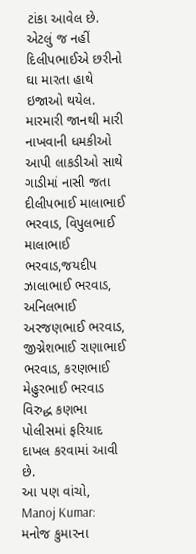ટાંકા આવેલ છે.
એટલું જ નહીં દિલીપભાઈએ છરીનો ઘા મારતા હાથે ઇજાઓ થયેલ. મારમારી જાનથી મારી નાખવાની ધમકીઓ આપી લાકડીઓ સાથે ગાડીમાં નાસી જતા દીલીપભાઈ માલાભાઈ ભરવાડ, વિપુલભાઈ માલાભાઈ ભરવાડ,જયદીપ ઝાલાભાઈ ભરવાડ, અનિલભાઈ અરજણભાઈ ભરવાડ, જીગ્નેશભાઈ રાણાભાઈ ભરવાડ, કરણભાઈ મેહુરભાઈ ભરવાડ વિરુદ્ધ કણભા પોલીસમાં ફરિયાદ દાખલ કરવામાં આવી છે.
આ પણ વાંચો, Manoj Kumar: મનોજ કુમારના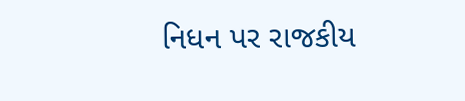નિધન પર રાજકીય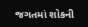જગતમાં શોકની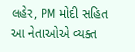લહેર, PM મોદી સહિત આ નેતાઓએ વ્યક્ત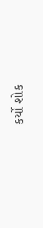કર્યો શોક